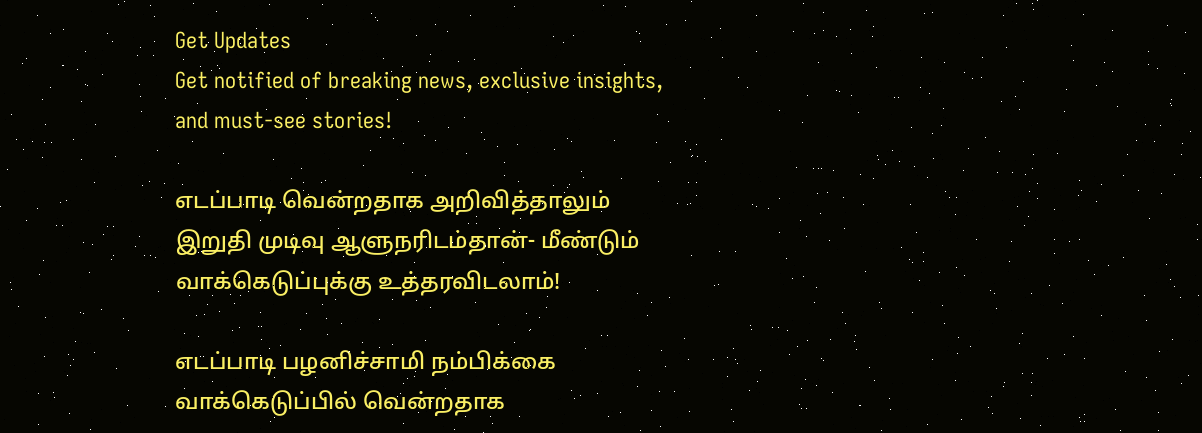Get Updates
Get notified of breaking news, exclusive insights, and must-see stories!

எடப்பாடி வென்றதாக அறிவித்தாலும் இறுதி முடிவு ஆளுநரிடம்தான்- மீண்டும் வாக்கெடுப்புக்கு உத்தரவிடலாம்!

எடப்பாடி பழனிச்சாமி நம்பிக்கை வாக்கெடுப்பில் வென்றதாக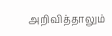அறிவித்தாலும்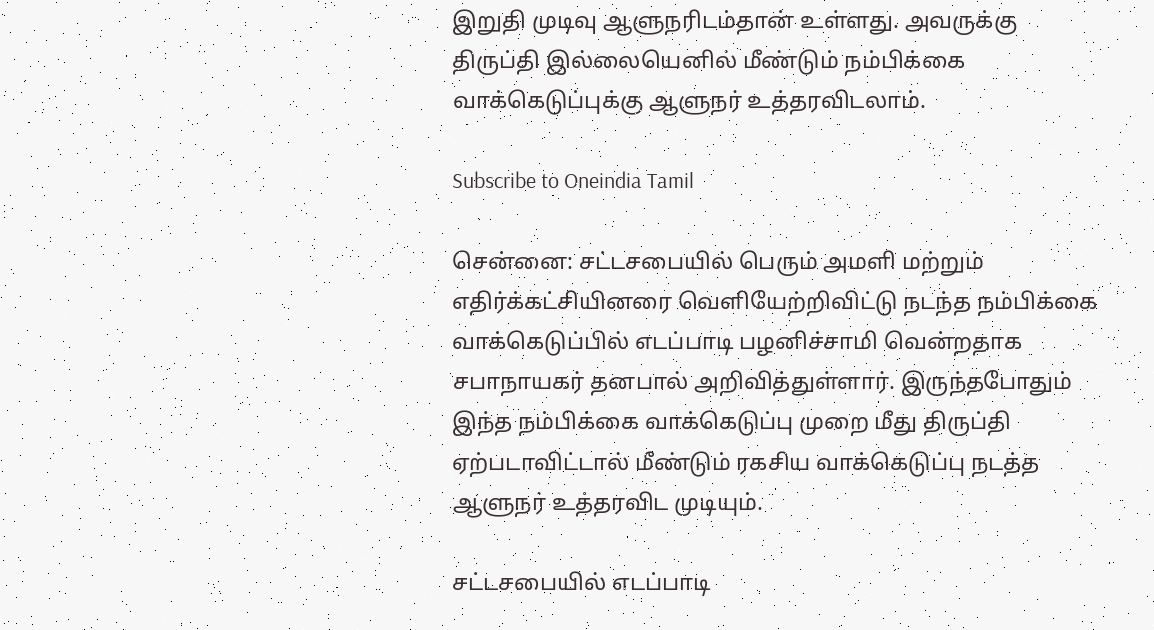இறுதி முடிவு ஆளுநரிடம்தான் உள்ளது. அவருக்கு திருப்தி இல்லையெனில் மீண்டும் நம்பிக்கை வாக்கெடுப்புக்கு ஆளுநர் உத்தரவிடலாம்.

Subscribe to Oneindia Tamil

சென்னை: சட்டசபையில் பெரும் அமளி மற்றும் எதிர்க்கட்சியினரை வெளியேற்றிவிட்டு நடந்த நம்பிக்கை வாக்கெடுப்பில் எடப்பாடி பழனிச்சாமி வென்றதாக சபாநாயகர் தனபால் அறிவித்துள்ளார். இருந்தபோதும் இந்த நம்பிக்கை வாக்கெடுப்பு முறை மீது திருப்தி ஏற்படாவிட்டால் மீண்டும் ரகசிய வாக்கெடுப்பு நடத்த ஆளுநர் உத்தரவிட முடியும்.

சட்டசபையில் எடப்பாடி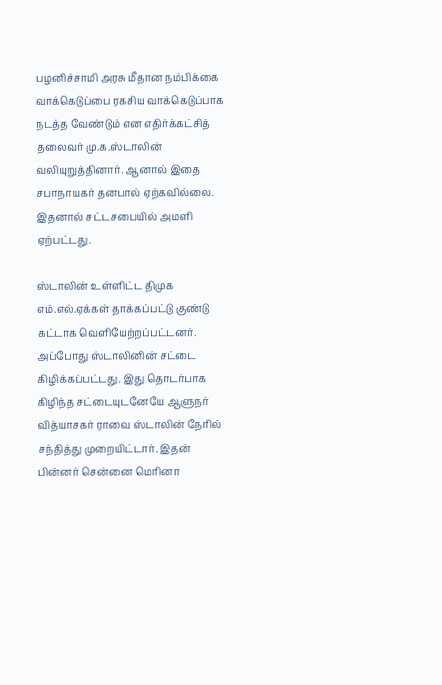பழனிச்சாமி அரசு மீதான நம்பிக்கை வாக்கெடுப்பை ரகசிய வாக்கெடுப்பாக நடத்த வேண்டும் என எதிர்க்கட்சித் தலைவர் மு.க.ஸ்டாலின் வலியுறுத்தினார். ஆனால் இதை சபாநாயகர் தனபால் ஏற்கவில்லை. இதனால் சட்டசபையில் அமளி ஏற்பட்டது.

ஸ்டாலின் உள்ளிட்ட திமுக எம்.எல்.ஏக்கள் தாக்கப்பட்டு குண்டு கட்டாக வெளியேற்றப்பட்டனர். அப்போது ஸ்டாலினின் சட்டை கிழிக்கப்பட்டது. இது தொடர்பாக கிழிந்த சட்டையுடனேயே ஆளுநர் வித்யாசகர் ராவை ஸ்டாலின் நேரில் சந்தித்து முறையிட்டார். இதன் பின்னர் சென்னை மெரினா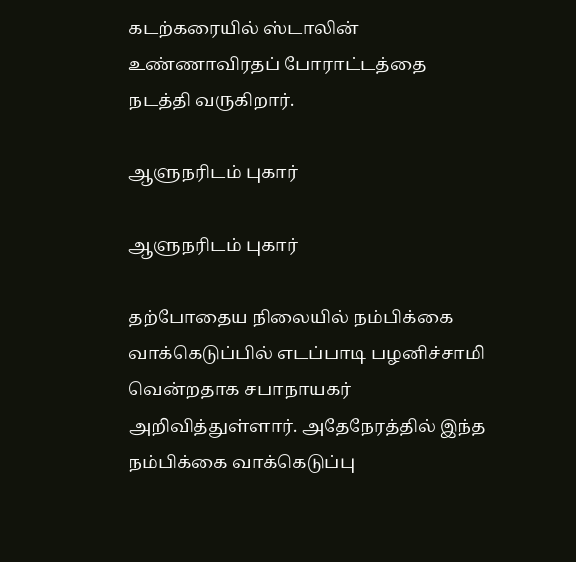கடற்கரையில் ஸ்டாலின் உண்ணாவிரதப் போராட்டத்தை நடத்தி வருகிறார்.

ஆளுநரிடம் புகார்

ஆளுநரிடம் புகார்

தற்போதைய நிலையில் நம்பிக்கை வாக்கெடுப்பில் எடப்பாடி பழனிச்சாமி வென்றதாக சபாநாயகர் அறிவித்துள்ளார். அதேநேரத்தில் இந்த நம்பிக்கை வாக்கெடுப்பு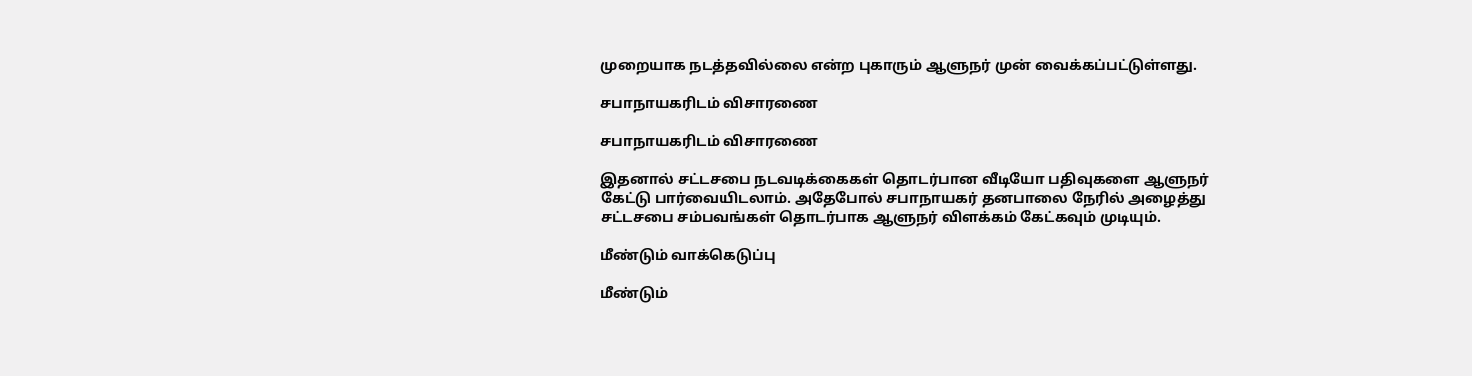முறையாக நடத்தவில்லை என்ற புகாரும் ஆளுநர் முன் வைக்கப்பட்டுள்ளது.

சபாநாயகரிடம் விசாரணை

சபாநாயகரிடம் விசாரணை

இதனால் சட்டசபை நடவடிக்கைகள் தொடர்பான வீடியோ பதிவுகளை ஆளுநர் கேட்டு பார்வையிடலாம். அதேபோல் சபாநாயகர் தனபாலை நேரில் அழைத்து சட்டசபை சம்பவங்கள் தொடர்பாக ஆளுநர் விளக்கம் கேட்கவும் முடியும்.

மீண்டும் வாக்கெடுப்பு

மீண்டும்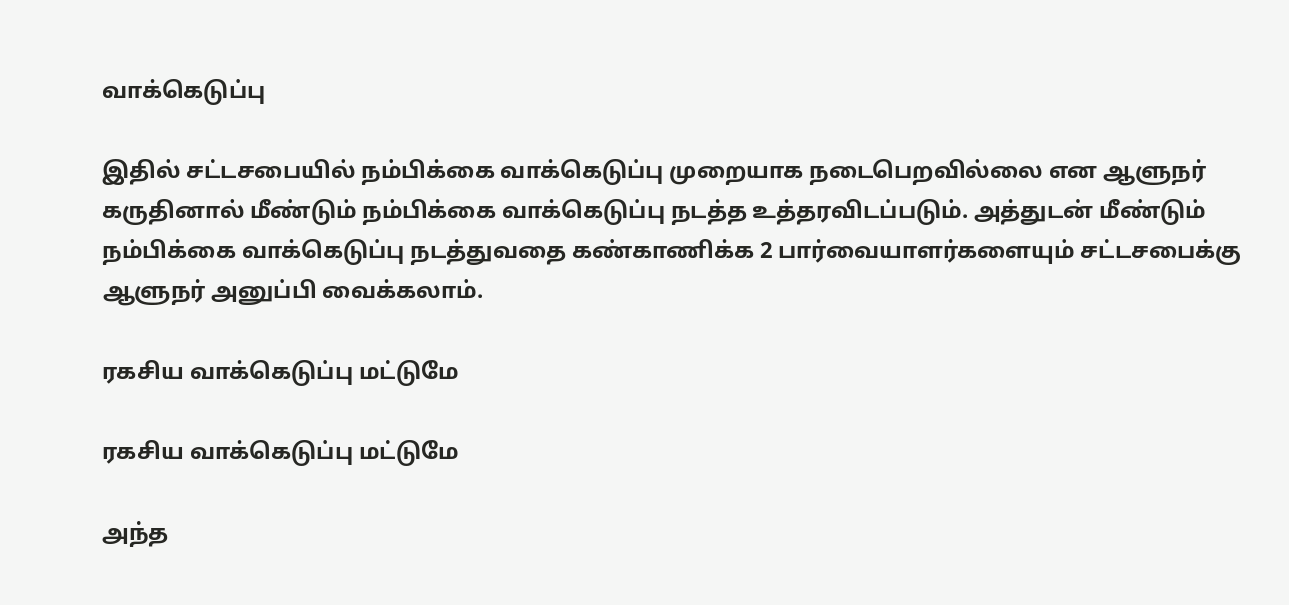வாக்கெடுப்பு

இதில் சட்டசபையில் நம்பிக்கை வாக்கெடுப்பு முறையாக நடைபெறவில்லை என ஆளுநர் கருதினால் மீண்டும் நம்பிக்கை வாக்கெடுப்பு நடத்த உத்தரவிடப்படும். அத்துடன் மீண்டும் நம்பிக்கை வாக்கெடுப்பு நடத்துவதை கண்காணிக்க 2 பார்வையாளர்களையும் சட்டசபைக்கு ஆளுநர் அனுப்பி வைக்கலாம்.

ரகசிய வாக்கெடுப்பு மட்டுமே

ரகசிய வாக்கெடுப்பு மட்டுமே

அந்த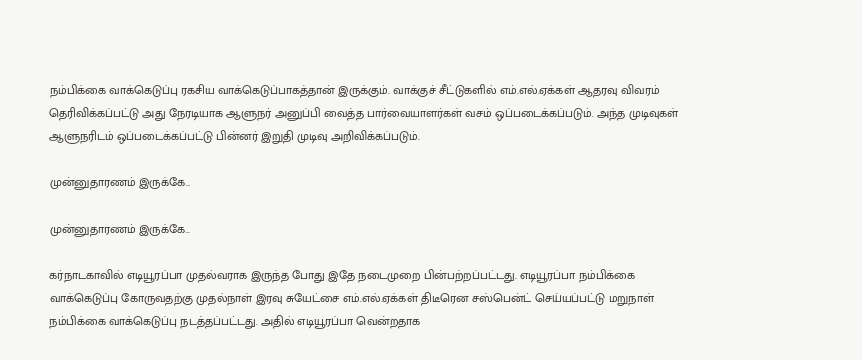நம்பிக்கை வாக்கெடுப்பு ரகசிய வாக்கெடுப்பாகத்தான் இருக்கும். வாக்குச் சீட்டுகளில் எம்.எல்.ஏக்கள் ஆதரவு விவரம் தெரிவிக்கப்பட்டு அது நேரடியாக ஆளுநர் அனுப்பி வைத்த பார்வையாளர்கள் வசம் ஒப்படைக்கப்படும். அந்த முடிவுகள் ஆளுநரிடம் ஒப்படைக்கப்பட்டு பின்னர் இறுதி முடிவு அறிவிக்கப்படும்.

முன்னுதாரணம் இருக்கே..

முன்னுதாரணம் இருக்கே..

கர்நாடகாவில் எடியூரப்பா முதல்வராக இருந்த போது இதே நடைமுறை பின்பற்றப்பட்டது. எடியூரப்பா நம்பிக்கை வாக்கெடுப்பு கோருவதற்கு முதல்நாள் இரவு சுயேட்சை எம்.எல்.ஏக்கள் திடீரென சஸ்பென்ட் செய்யப்பட்டு மறுநாள் நம்பிக்கை வாக்கெடுப்பு நடத்தப்பட்டது. அதில் எடியூரப்பா வென்றதாக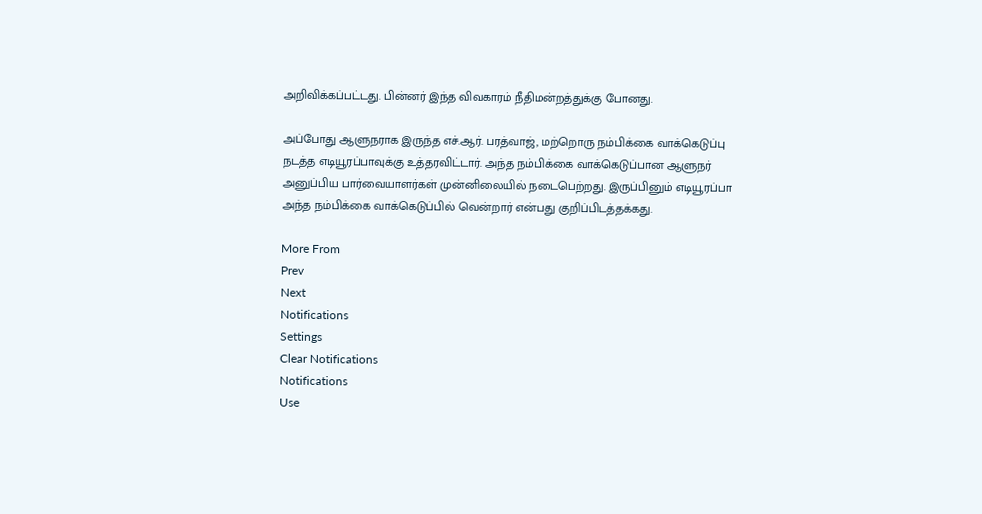அறிவிக்கப்பட்டது. பின்னர் இந்த விவகாரம் நீதிமன்றத்துக்கு போனது.

அப்போது ஆளுநராக இருந்த எச்.ஆர். பரத்வாஜ், மற்றொரு நம்பிக்கை வாக்கெடுப்பு நடத்த எடியூரப்பாவுக்கு உத்தரவிட்டார். அந்த நம்பிக்கை வாக்கெடுப்பான ஆளுநர் அனுப்பிய பார்வையாளர்கள் முன்னிலையில் நடைபெற்றது. இருப்பினும் எடியூரப்பா அந்த நம்பிக்கை வாக்கெடுப்பில் வென்றார் என்பது குறிப்பிடத்தக்கது.

More From
Prev
Next
Notifications
Settings
Clear Notifications
Notifications
Use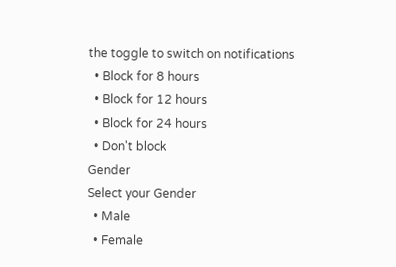the toggle to switch on notifications
  • Block for 8 hours
  • Block for 12 hours
  • Block for 24 hours
  • Don't block
Gender
Select your Gender
  • Male
  • Female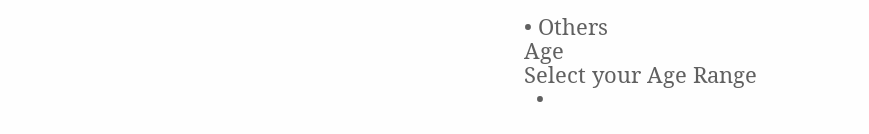• Others
Age
Select your Age Range
  •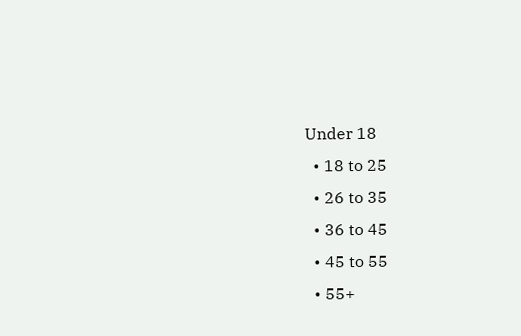Under 18
  • 18 to 25
  • 26 to 35
  • 36 to 45
  • 45 to 55
  • 55+